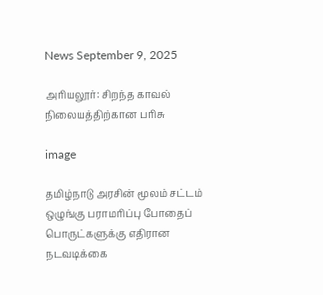News September 9, 2025

அரியலூர்: சிறந்த காவல் நிலையத்திற்கான பரிசு

image

தமிழ்நாடு அரசின் மூலம் சட்டம் ஒழுங்கு பராமரிப்பு போதைப் பொருட்களுக்கு எதிரான நடவடிக்கை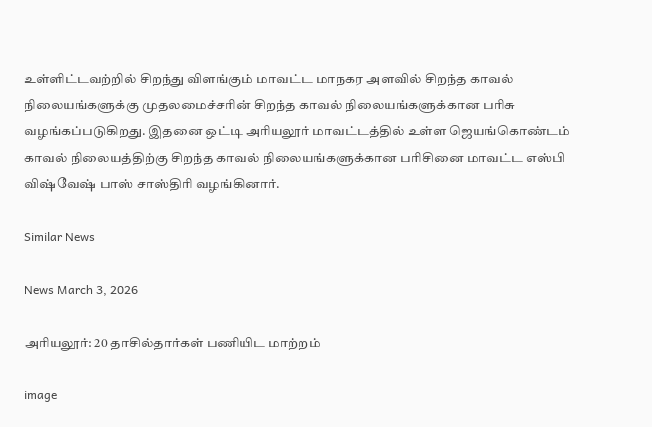உள்ளிட்டவற்றில் சிறந்து விளங்கும் மாவட்ட மாநகர அளவில் சிறந்த காவல் நிலையங்களுக்கு முதலமைச்சரின் சிறந்த காவல் நிலையங்களுக்கான பரிசு வழங்கப்படுகிறது. இதனை ஒட்டி அரியலூர் மாவட்டத்தில் உள்ள ஜெயங்கொண்டம் காவல் நிலையத்திற்கு சிறந்த காவல் நிலையங்களுக்கான பரிசினை மாவட்ட எஸ்பி விஷ்வேஷ் பாஸ் சாஸ்திரி வழங்கினார்.

Similar News

News March 3, 2026

அரியலூர்: 20 தாசில்தார்கள் பணியிட மாற்றம்

image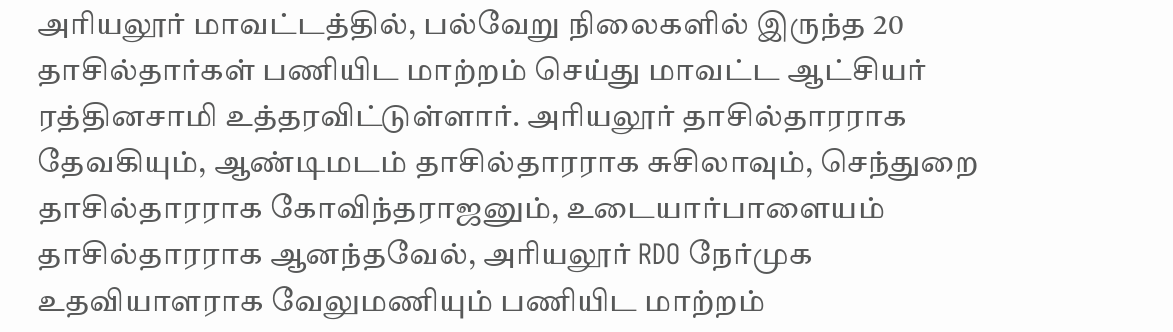அரியலூர் மாவட்டத்தில், பல்வேறு நிலைகளில் இருந்த 20 தாசில்தார்கள் பணியிட மாற்றம் செய்து மாவட்ட ஆட்சியர் ரத்தினசாமி உத்தரவிட்டுள்ளார். அரியலூர் தாசில்தாரராக தேவகியும், ஆண்டிமடம் தாசில்தாரராக சுசிலாவும், செந்துறை தாசில்தாரராக கோவிந்தராஜனும், உடையார்பாளையம் தாசில்தாரராக ஆனந்தவேல், அரியலூர் RDO நேர்முக உதவியாளராக வேலுமணியும் பணியிட மாற்றம்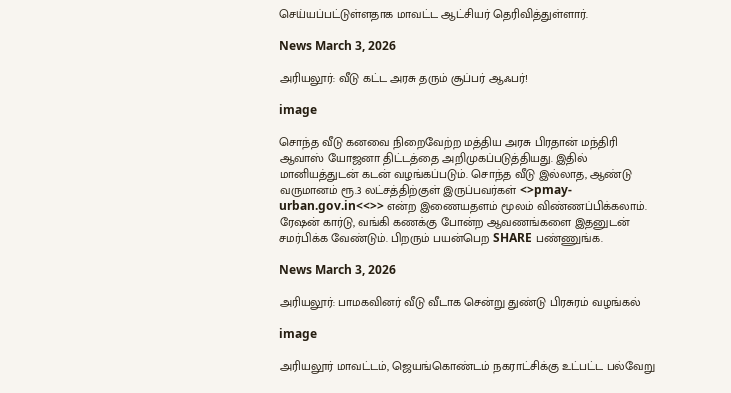செய்யப்பட்டுள்ளதாக மாவட்ட ஆட்சியர் தெரிவித்துள்ளார்.

News March 3, 2026

அரியலூர்: வீடு கட்ட அரசு தரும் சூப்பர் ஆஃபர்!

image

சொந்த வீடு கனவை நிறைவேற்ற மத்திய அரசு பிரதான் மந்திரி ஆவாஸ் யோஜனா திட்டத்தை அறிமுகப்படுத்தியது. இதில் மானியத்துடன் கடன் வழங்கப்படும். சொந்த வீடு இல்லாத, ஆண்டு வருமானம் ரூ.3 லட்சத்திற்குள் இருப்பவர்கள் <>pmay-urban.gov.in<<>> என்ற இணையதளம் மூலம் விண்ணப்பிக்கலாம். ரேஷன் கார்டு, வங்கி கணக்கு போன்ற ஆவணங்களை இதனுடன் சமர்பிக்க வேண்டும். பிறரும் பயன்பெற SHARE பண்ணுங்க.

News March 3, 2026

அரியலூர்: பாமகவினர் வீடு வீடாக சென்று துண்டு பிரசுரம் வழங்கல்

image

அரியலூர் மாவட்டம், ஜெயங்கொண்டம் நகராட்சிக்கு உட்பட்ட பல்வேறு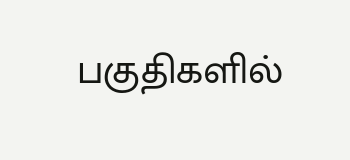பகுதிகளில்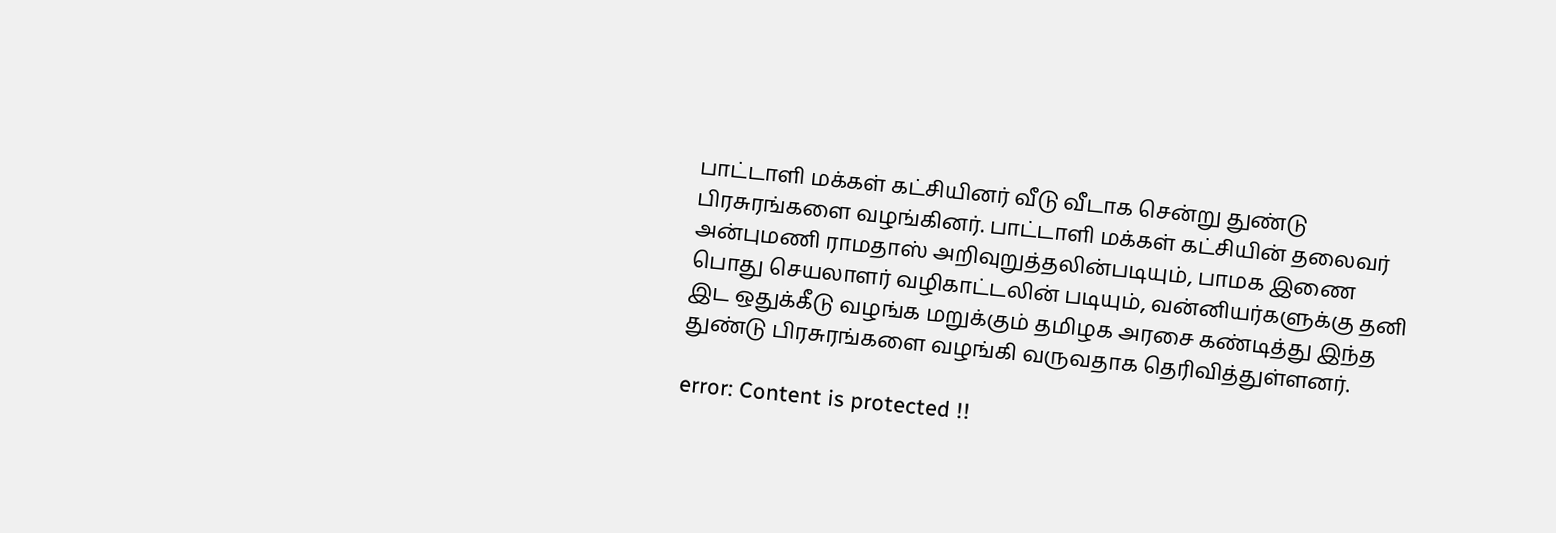பாட்டாளி மக்கள் கட்சியினர் வீடு வீடாக சென்று துண்டு பிரசுரங்களை வழங்கினர். பாட்டாளி மக்கள் கட்சியின் தலைவர் அன்புமணி ராமதாஸ் அறிவுறுத்தலின்படியும், பாமக இணை பொது செயலாளர் வழிகாட்டலின் படியும், வன்னியர்களுக்கு தனி இட ஒதுக்கீடு வழங்க மறுக்கும் தமிழக அரசை கண்டித்து இந்த துண்டு பிரசுரங்களை வழங்கி வருவதாக தெரிவித்துள்ளனர்.

error: Content is protected !!